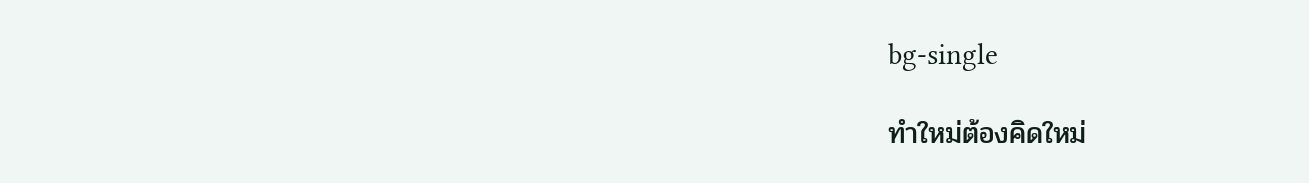bg-single

ทำใหม่ต้องคิดใหม่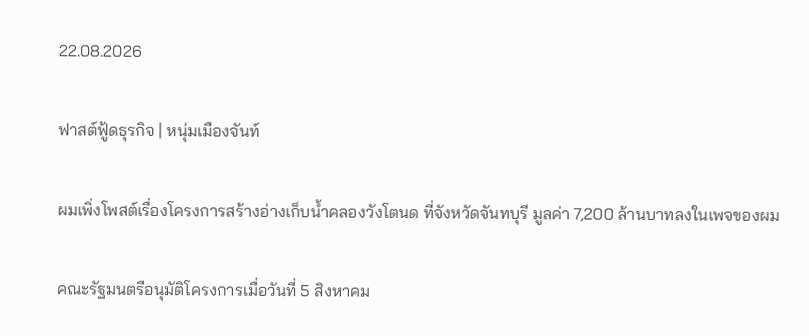22.08.2026

ฟาสต์ฟู้ดธุรกิจ | หนุ่มเมืองจันท์

ผมเพิ่งโพสต์เรื่องโครงการสร้างอ่างเก็บน้ำคลองวังโตนด ที่จังหวัดจันทบุรี มูลค่า 7,200 ล้านบาทลงในเพจของผม

คณะรัฐมนตรีอนุมัติโครงการเมื่อวันที่ 5 สิงหาคม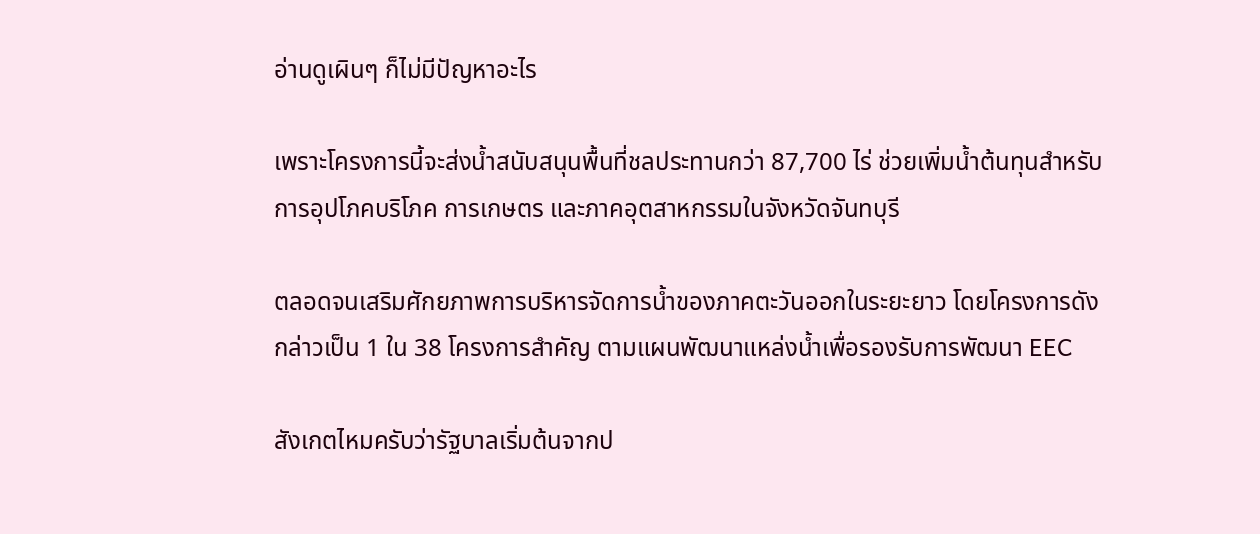อ่านดูเผินๆ ก็ไม่มีปัญหาอะไร

เพราะโครงการนี้จะส่งน้ำสนับสนุนพื้นที่ชลประทานกว่า 87,700 ไร่ ช่วยเพิ่มน้ำต้นทุนสำหรับการอุปโภคบริโภค การเกษตร และภาคอุตสาหกรรมในจังหวัดจันทบุรี

ตลอดจนเสริมศักยภาพการบริหารจัดการน้ำของภาคตะวันออกในระยะยาว โดยโครงการดังกล่าวเป็น 1 ใน 38 โครงการสำคัญ ตามแผนพัฒนาแหล่งน้ำเพื่อรองรับการพัฒนา EEC

สังเกตไหมครับว่ารัฐบาลเริ่มต้นจากป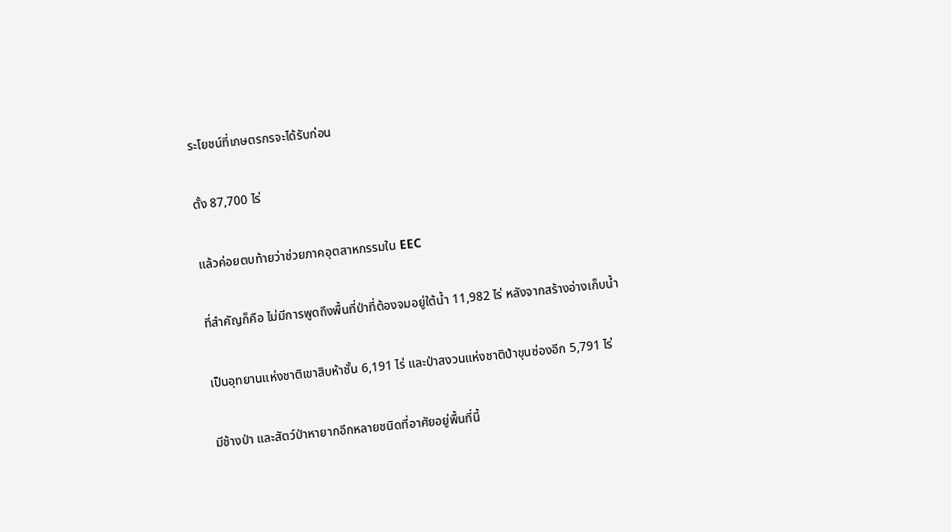ระโยชน์ที่เกษตรกรจะได้รับก่อน

ตั้ง 87,700 ไร่

แล้วค่อยตบท้ายว่าช่วยภาคอุตสาหกรรมใน EEC

ที่สำคัญก็คือ ไม่มีการพูดถึงพื้นที่ป่าที่ต้องจมอยู่ใต้น้ำ 11,982 ไร่ หลังจากสร้างอ่างเก็บน้ำ

เป็นอุทยานแห่งชาติเขาสิบห้าชั้น 6,191 ไร่ และป่าสงวนแห่งชาติป่าขุนซ่องอีก 5,791 ไร่

มีช้างป่า และสัตว์ป่าหายากอีกหลายชนิดที่อาศัยอยู่พื้นที่นี้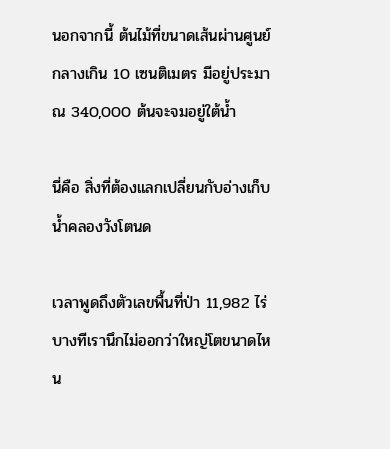นอกจากนี้ ต้นไม้ที่ขนาดเส้นผ่านศูนย์กลางเกิน 10 เซนติเมตร มีอยู่ประมาณ 340,000 ต้นจะจมอยู่ใต้น้ำ

นี่คือ สิ่งที่ต้องแลกเปลี่ยนกับอ่างเก็บน้ำคลองวังโตนด

เวลาพูดถึงตัวเลขพื้นที่ป่า 11,982 ไร่ บางทีเรานึกไม่ออกว่าใหญ่โตขนาดไหน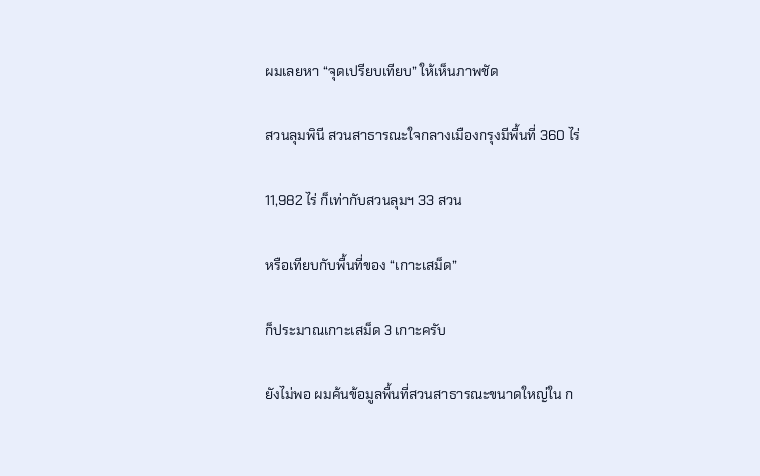ผมเลยหา “จุดเปรียบเทียบ” ให้เห็นภาพชัด

สวนลุมพินี สวนสาธารณะใจกลางเมืองกรุงมีพื้นที่ 360 ไร่

11,982 ไร่ ก็เท่ากับสวนลุมฯ 33 สวน

หรือเทียบกับพื้นที่ของ “เกาะเสม็ด”

ก็ประมาณเกาะเสม็ด 3 เกาะครับ

ยังไม่พอ ผมค้นข้อมูลพื้นที่สวนสาธารณะขนาดใหญ่ใน ก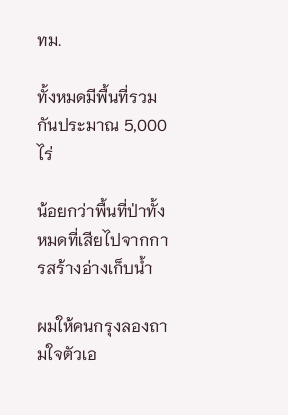ทม.

ทั้งหมดมีพื้นที่รวมกันประมาณ 5,000 ไร่

น้อยกว่าพื้นที่ป่าทั้งหมดที่เสียไปจากการสร้างอ่างเก็บน้ำ

ผมให้คนกรุงลองถามใจตัวเอ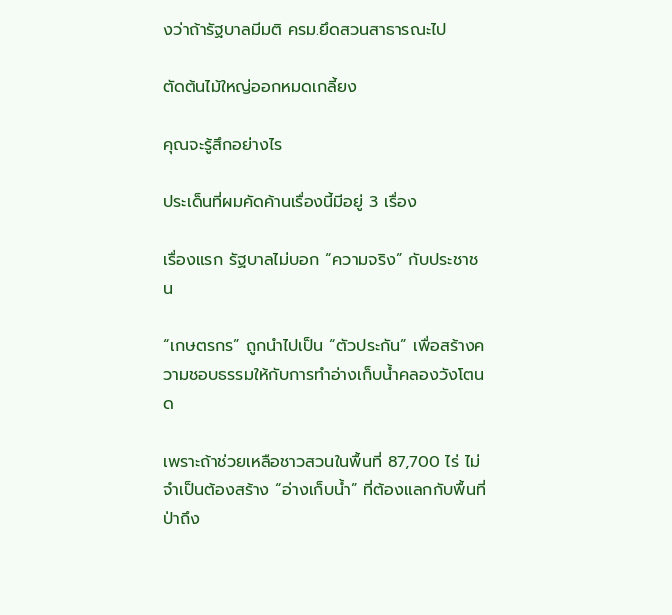งว่าถ้ารัฐบาลมีมติ ครม.ยึดสวนสาธารณะไป

ตัดต้นไม้ใหญ่ออกหมดเกลี้ยง

คุณจะรู้สึกอย่างไร

ประเด็นที่ผมคัดค้านเรื่องนี้มีอยู่ 3 เรื่อง

เรื่องแรก รัฐบาลไม่บอก “ความจริง” กับประชาชน

“เกษตรกร” ถูกนำไปเป็น “ตัวประกัน” เพื่อสร้างความชอบธรรมให้กับการทำอ่างเก็บน้ำคลองวังโตนด

เพราะถ้าช่วยเหลือชาวสวนในพื้นที่ 87,700 ไร่ ไม่จำเป็นต้องสร้าง “อ่างเก็บน้ำ” ที่ต้องแลกกับพื้นที่ป่าถึง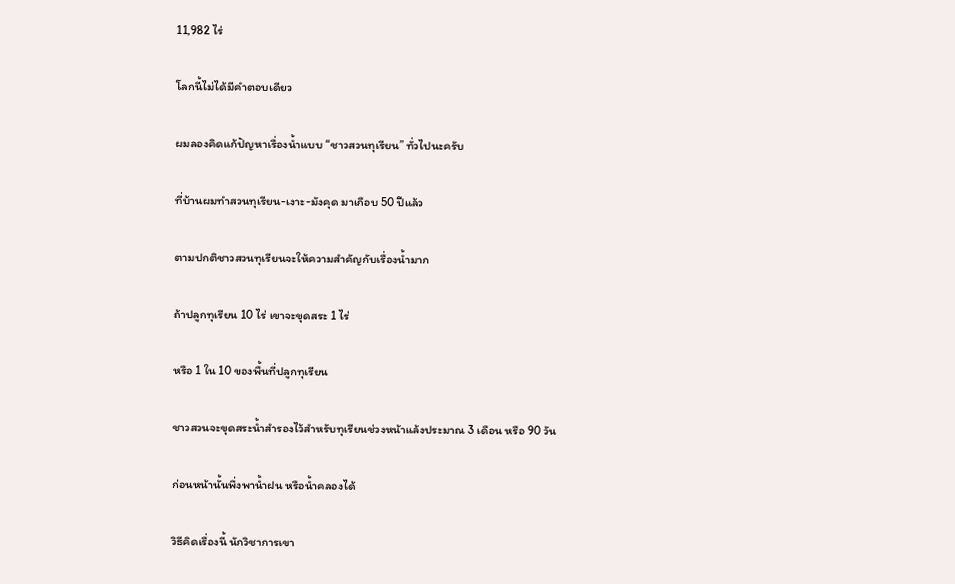11,982 ไร่

โลกนี้ไม่ได้มีคำตอบเดียว

ผมลองคิดแก้ปัญหาเรื่องน้ำแบบ “ชาวสวนทุเรียน” ทั่วไปนะครับ

ที่บ้านผมทำสวนทุเรียน-เงาะ-มังคุด มาเกือบ 50 ปีแล้ว

ตามปกติชาวสวนทุเรียนจะให้ความสำคัญกับเรื่องน้ำมาก

ถ้าปลูกทุเรียน 10 ไร่ เขาจะขุดสระ 1 ไร่

หรือ 1 ใน 10 ของพื้นที่ปลูกทุเรียน

ชาวสวนจะขุดสระน้ำสำรองไว้สำหรับทุเรียนช่วงหน้าแล้งประมาณ 3 เดือน หรือ 90 วัน

ก่อนหน้านั้นพึ่งพาน้ำฝน หรือน้ำคลองได้

วิธีคิดเรื่องนี้ นักวิชาการเขา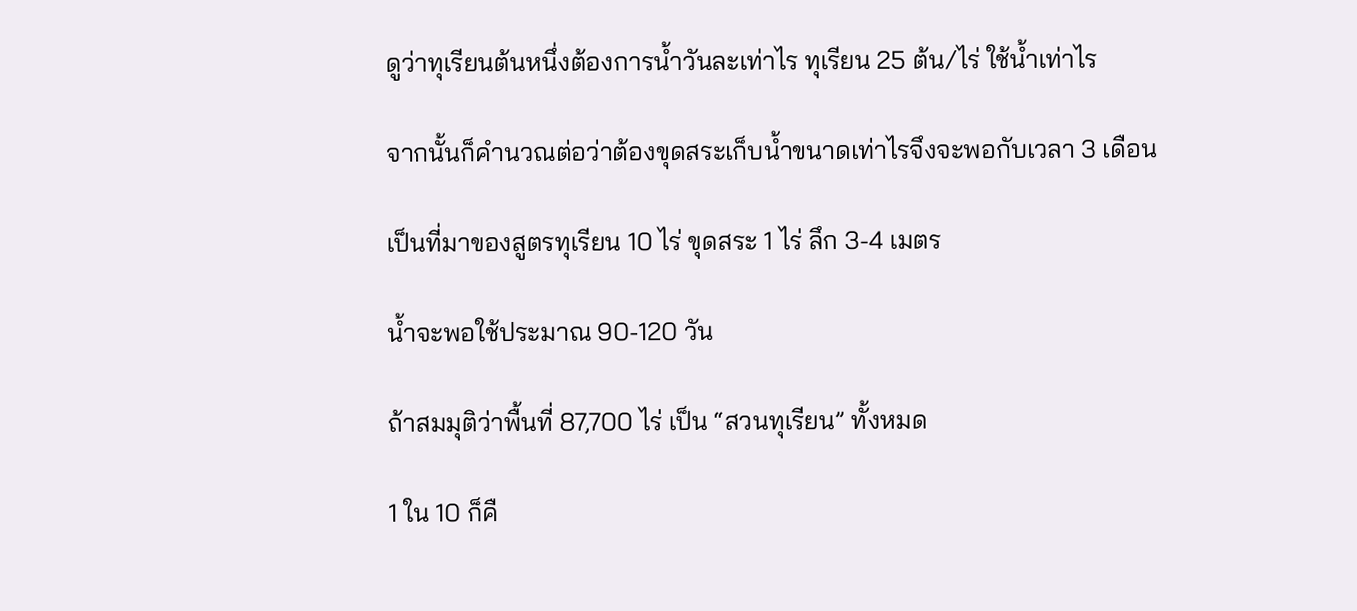ดูว่าทุเรียนต้นหนึ่งต้องการน้ำวันละเท่าไร ทุเรียน 25 ต้น/ไร่ ใช้น้ำเท่าไร

จากนั้นก็คำนวณต่อว่าต้องขุดสระเก็บน้ำขนาดเท่าไรจึงจะพอกับเวลา 3 เดือน

เป็นที่มาของสูตรทุเรียน 10 ไร่ ขุดสระ 1 ไร่ ลึก 3-4 เมตร

น้ำจะพอใช้ประมาณ 90-120 วัน

ถ้าสมมุติว่าพื้นที่ 87,700 ไร่ เป็น “สวนทุเรียน” ทั้งหมด

1 ใน 10 ก็คื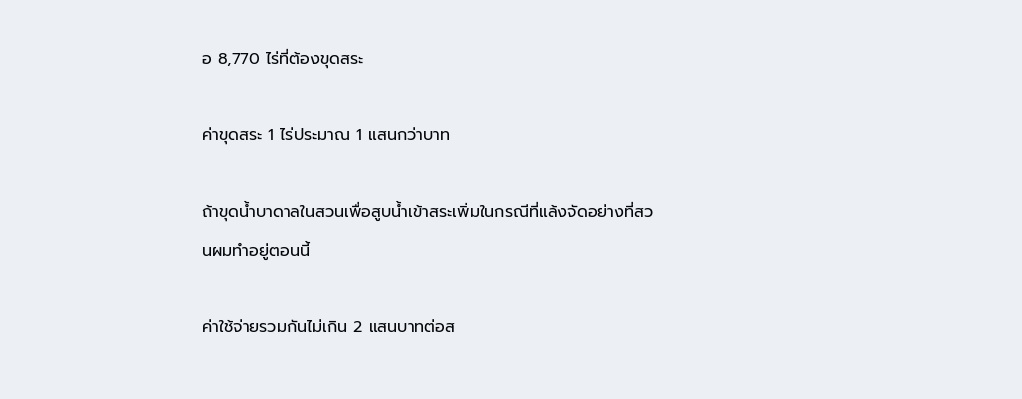อ 8,770 ไร่ที่ต้องขุดสระ

ค่าขุดสระ 1 ไร่ประมาณ 1 แสนกว่าบาท

ถ้าขุดน้ำบาดาลในสวนเพื่อสูบน้ำเข้าสระเพิ่มในกรณีที่แล้งจัดอย่างที่สวนผมทำอยู่ตอนนี้

ค่าใช้จ่ายรวมกันไม่เกิน 2 แสนบาทต่อส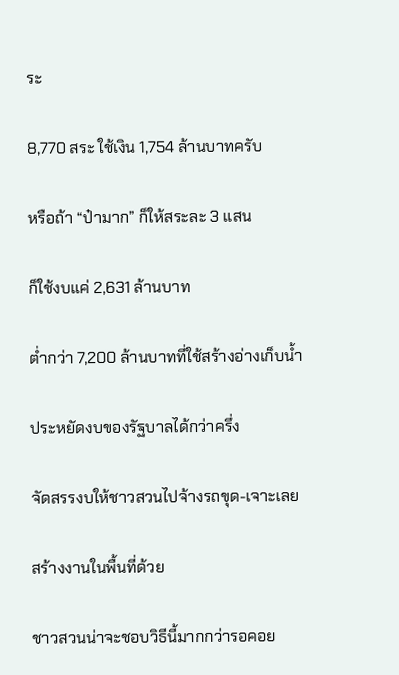ระ

8,770 สระ ใช้เงิน 1,754 ล้านบาทครับ

หรือถ้า “ป๋ามาก” ก็ให้สระละ 3 แสน

ก็ใช้งบแค่ 2,631 ล้านบาท

ต่ำกว่า 7,200 ล้านบาทที่ใช้สร้างอ่างเก็บน้ำ

ประหยัดงบของรัฐบาลได้กว่าครึ่ง

จัดสรรงบให้ชาวสวนไปจ้างรถขุด-เจาะเลย

สร้างงานในพื้นที่ด้วย

ชาวสวนน่าจะชอบวิธีนี้มากกว่ารอคอย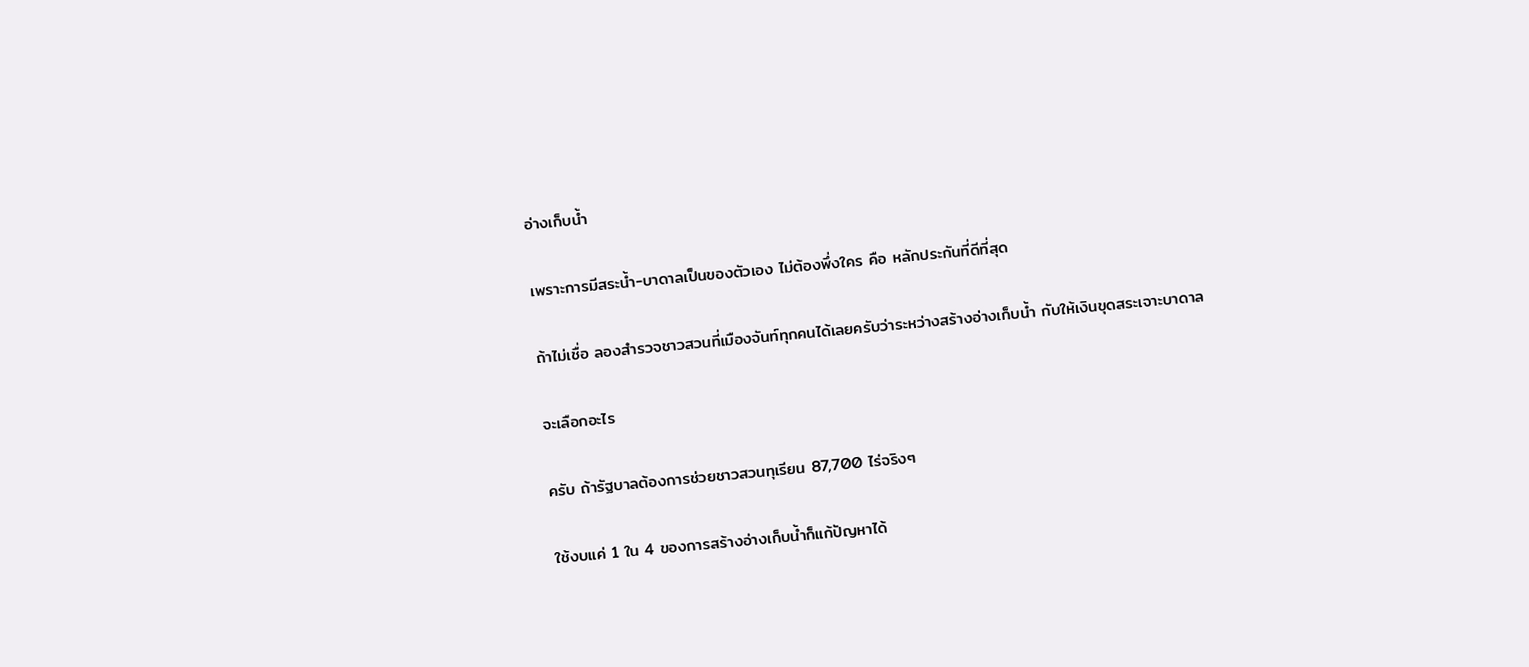อ่างเก็บน้ำ

เพราะการมีสระน้ำ-บาดาลเป็นของตัวเอง ไม่ต้องพึ่งใคร คือ หลักประกันที่ดีที่สุด

ถ้าไม่เชื่อ ลองสำรวจชาวสวนที่เมืองจันท์ทุกคนได้เลยครับว่าระหว่างสร้างอ่างเก็บน้ำ กับให้เงินขุดสระเจาะบาดาล

จะเลือกอะไร

ครับ ถ้ารัฐบาลต้องการช่วยชาวสวนทุเรียน 87,700 ไร่จริงๆ

ใช้งบแค่ 1 ใน 4 ของการสร้างอ่างเก็บน้ำก็แก้ปัญหาได้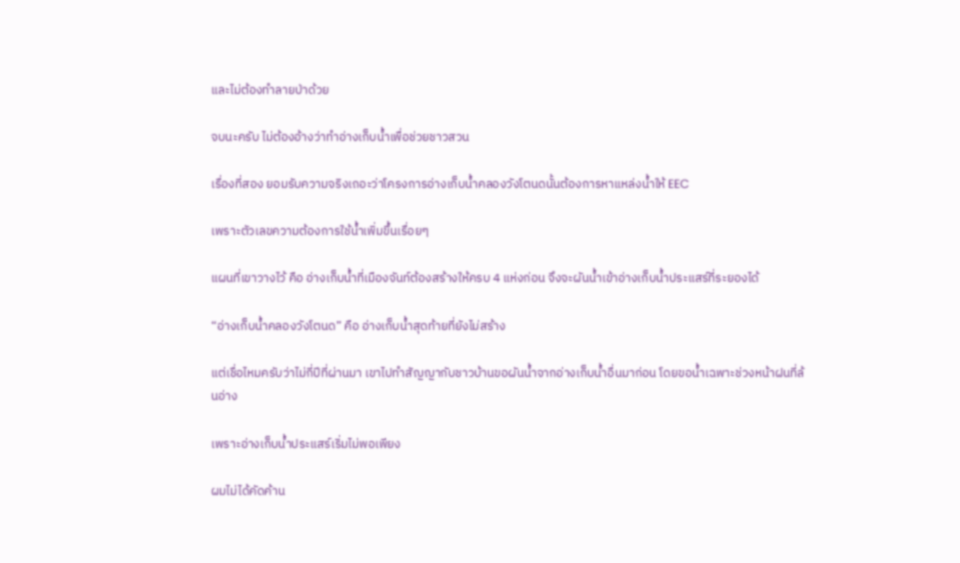และไม่ต้องทำลายป่าด้วย

จบนะครับ ไม่ต้องอ้างว่าทำอ่างเก็บน้ำเพื่อช่วยชาวสวน

เรื่องที่สอง ยอมรับความจริงเถอะว่าโครงการอ่างเก็บน้ำคลองวังโตนดนั้นต้องการหาแหล่งน้ำให้ EEC

เพราะตัวเลขความต้องการใช้น้ำเพิ่มขึ้นเรื่อยๆ

แผนที่เขาวางไว้ คือ อ่างเก็บน้ำที่เมืองจันท์ต้องสร้างให้ครบ 4 แห่งก่อน จึงจะผันน้ำเข้าอ่างเก็บน้ำประแสร์ที่ระยองได้

“อ่างเก็บน้ำคลองวังโตนด” คือ อ่างเก็บน้ำสุดท้ายที่ยังไม่สร้าง

แต่เชื่อไหมครับว่าไม่กี่ปีที่ผ่านมา เขาไปทำสัญญากับชาวบ้านขอผันน้ำจากอ่างเก็บน้ำอื่นมาก่อน โดยขอน้ำเฉพาะช่วงหน้าฝนที่ล้นอ่าง

เพราะอ่างเก็บน้ำประแสร์เริ่มไม่พอเพียง

ผมไม่ได้คัดค้าน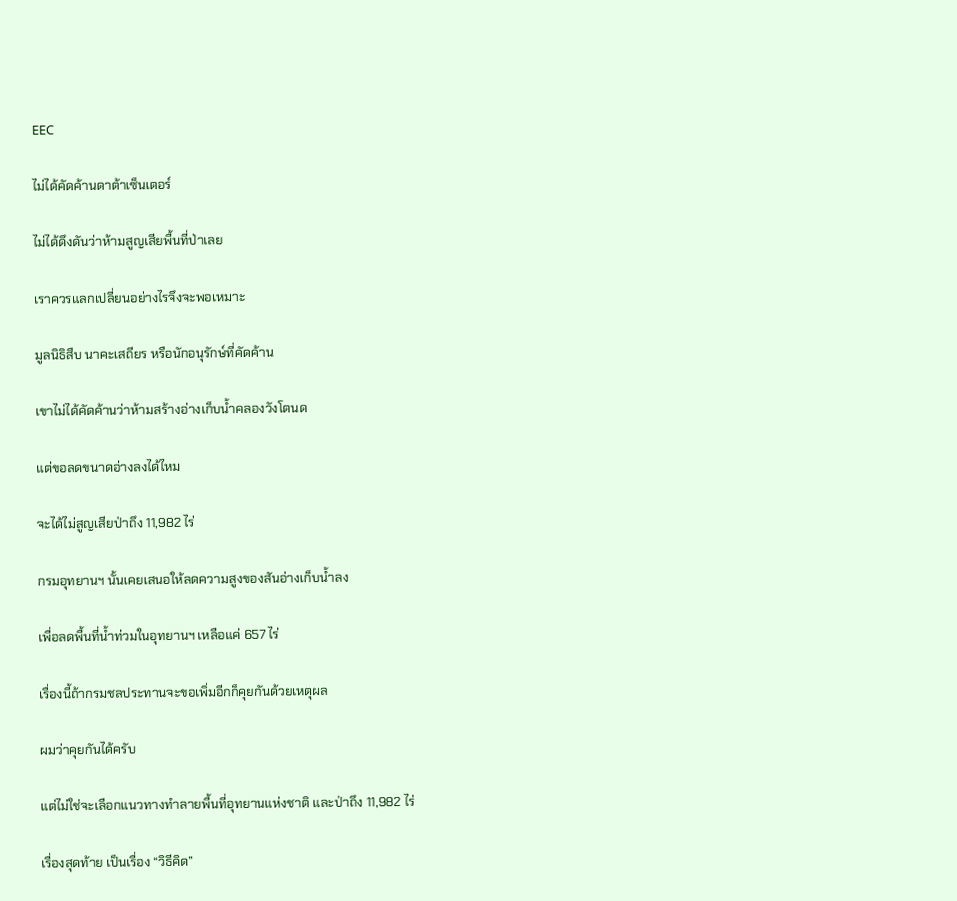EEC

ไม่ได้คัดค้านดาต้าเซ็นเตอร์

ไม่ได้ดึงดันว่าห้ามสูญเสียพื้นที่ป่าเลย

เราควรแลกเปลี่ยนอย่างไรจึงจะพอเหมาะ

มูลนิธิสืบ นาคะเสถียร หรือนักอนุรักษ์ที่คัดค้าน

เขาไม่ได้คัดค้านว่าห้ามสร้างอ่างเก็บน้ำคลองวังโตนด

แต่ขอลดขนาดอ่างลงได้ไหม

จะได้ไม่สูญเสียป่าถึง 11,982 ไร่

กรมอุทยานฯ นั้นเคยเสนอให้ลดความสูงของสันอ่างเก็บน้ำลง

เพื่อลดพื้นที่น้ำท่วมในอุทยานฯ เหลือแค่ 657 ไร่

เรื่องนี้ถ้ากรมชลประทานจะขอเพิ่มอีกก็คุยกันด้วยเหตุผล

ผมว่าคุยกันได้ครับ

แต่ไม่ใช่จะเลือกแนวทางทำลายพื้นที่อุทยานแห่งชาติ และป่าถึง 11,982 ไร่

เรื่องสุดท้าย เป็นเรื่อง “วิธีคิด”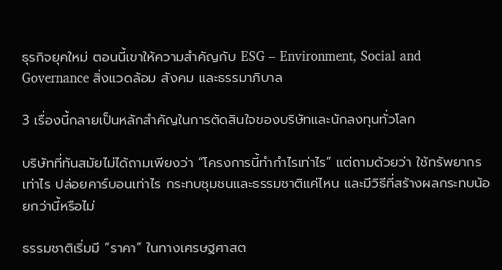ธุรกิจยุคใหม่ ตอนนี้เขาให้ความสำคัญกับ ESG – Environment, Social and Governance สิ่งแวดล้อม สังคม และธรรมาภิบาล

3 เรื่องนี้กลายเป็นหลักสำคัญในการตัดสินใจของบริษัทและนักลงทุนทั่วโลก

บริษัทที่ทันสมัยไม่ได้ถามเพียงว่า “โครงการนี้ทำกำไรเท่าไร” แต่ถามด้วยว่า ใช้ทรัพยากรเท่าไร ปล่อยคาร์บอนเท่าไร กระทบชุมชนและธรรมชาติแค่ไหน และมีวิธีที่สร้างผลกระทบน้อยกว่านี้หรือไม่

ธรรมชาติเริ่มมี “ราคา” ในทางเศรษฐศาสต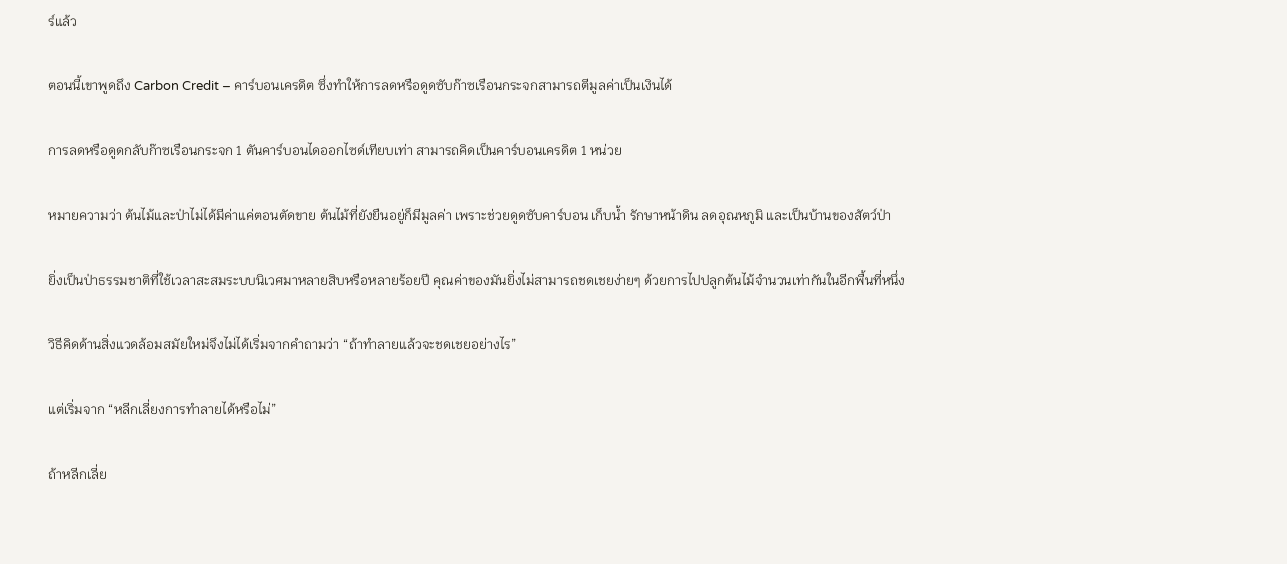ร์แล้ว

ตอนนี้เขาพูดถึง Carbon Credit – คาร์บอนเครดิต ซึ่งทำให้การลดหรือดูดซับก๊าซเรือนกระจกสามารถตีมูลค่าเป็นเงินได้

การลดหรือดูดกลับก๊าซเรือนกระจก 1 ตันคาร์บอนไดออกไซด์เทียบเท่า สามารถคิดเป็นคาร์บอนเครดิต 1 หน่วย

หมายความว่า ต้นไม้และป่าไม่ได้มีค่าแค่ตอนตัดขาย ต้นไม้ที่ยังยืนอยู่ก็มีมูลค่า เพราะช่วยดูดซับคาร์บอน เก็บน้ำ รักษาหน้าดิน ลดอุณหภูมิ และเป็นบ้านของสัตว์ป่า

ยิ่งเป็นป่าธรรมชาติที่ใช้เวลาสะสมระบบนิเวศมาหลายสิบหรือหลายร้อยปี คุณค่าของมันยิ่งไม่สามารถชดเชยง่ายๆ ด้วยการไปปลูกต้นไม้จำนวนเท่ากันในอีกพื้นที่หนึ่ง

วิธีคิดด้านสิ่งแวดล้อมสมัยใหม่จึงไม่ได้เริ่มจากคำถามว่า “ถ้าทำลายแล้วจะชดเชยอย่างไร”

แต่เริ่มจาก “หลีกเลี่ยงการทำลายได้หรือไม่”

ถ้าหลีกเลี่ย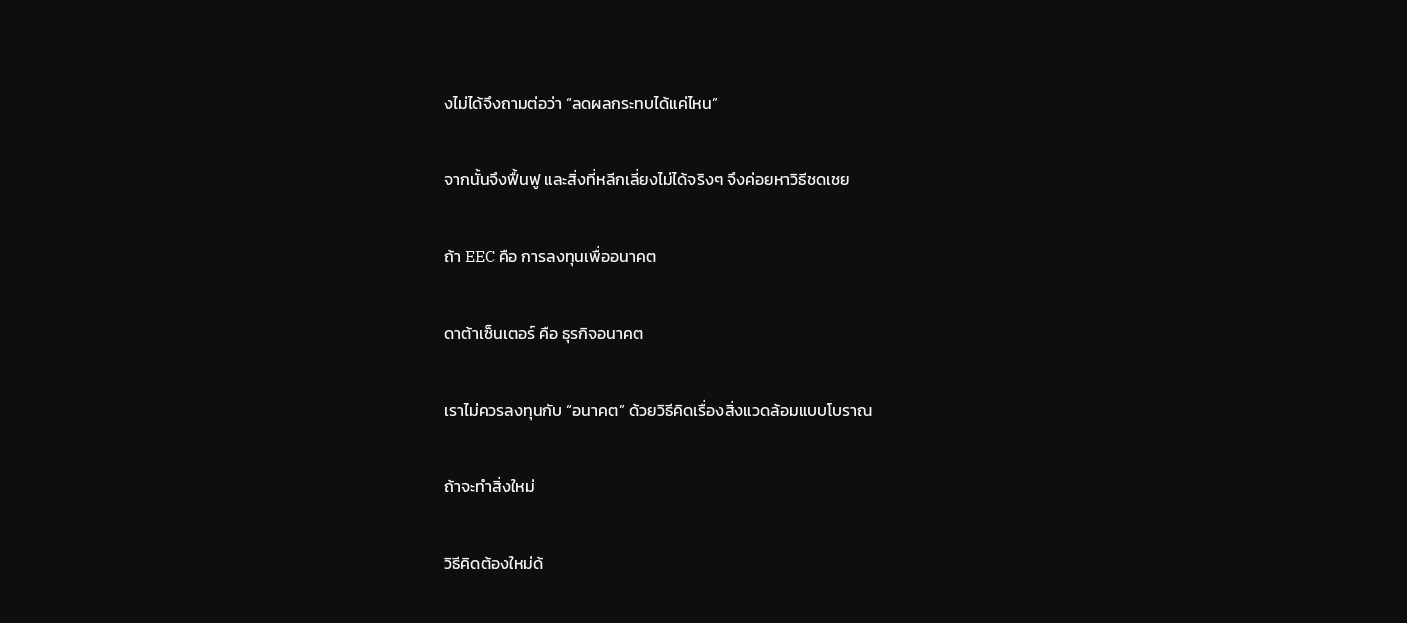งไม่ได้จึงถามต่อว่า “ลดผลกระทบได้แค่ไหน”

จากนั้นจึงฟื้นฟู และสิ่งที่หลีกเลี่ยงไม่ได้จริงๆ จึงค่อยหาวิธีชดเชย

ถ้า EEC คือ การลงทุนเพื่ออนาคต

ดาต้าเซ็นเตอร์ คือ ธุรกิจอนาคต

เราไม่ควรลงทุนกับ “อนาคต” ด้วยวิธีคิดเรื่องสิ่งแวดล้อมแบบโบราณ

ถ้าจะทำสิ่งใหม่

วิธีคิดต้องใหม่ด้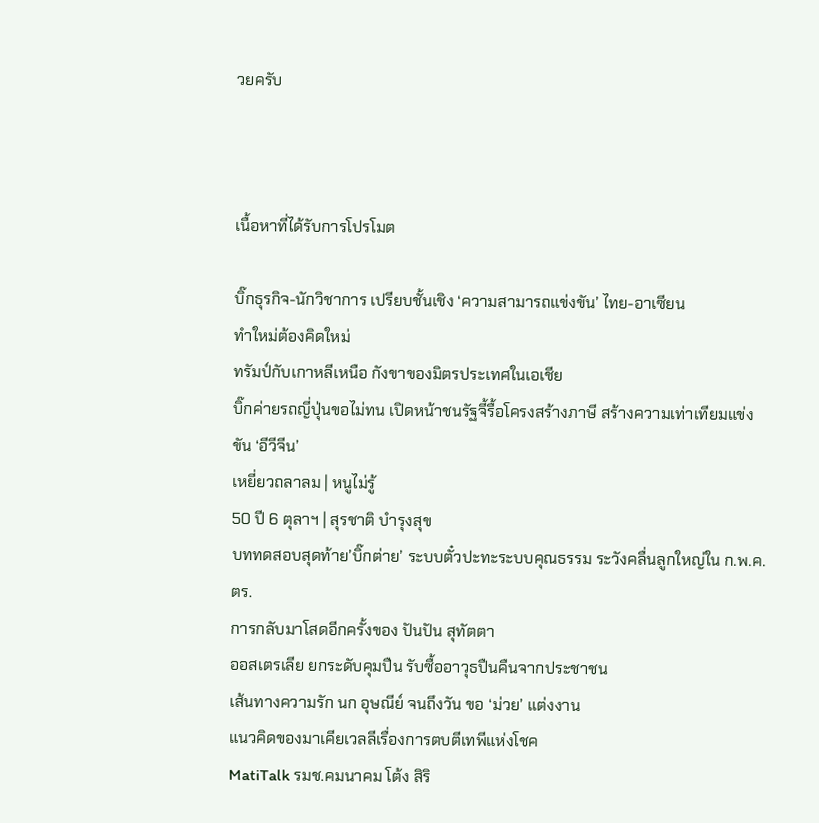วยครับ



เนื้อหาที่ได้รับการโปรโมต

บิ๊กธุรกิจ-นักวิชาการ เปรียบชั้นเชิง ‘ความสามารถแข่งขัน’ ไทย-อาเซียน
ทำใหม่ต้องคิดใหม่
ทรัมป์กับเกาหลีเหนือ กังขาของมิตรประเทศในเอเชีย
บิ๊กค่ายรถญี่ปุ่นขอไม่ทน เปิดหน้าชนรัฐจี้รื้อโครงสร้างภาษี สร้างความเท่าเทียมแข่งขัน ‘อีวีจีน’
เหยี่ยวถลาลม | หนูไม่รู้
50 ปี 6 ตุลาฯ | สุรชาติ บำรุงสุข
บททดสอบสุดท้าย’บิ๊กต่าย’ ระบบตั๋วปะทะระบบคุณธรรม ระวังคลื่นลูกใหญ่ใน ก.พ.ค.ตร.
การกลับมาโสดอีกครั้งของ ปันปัน สุทัตตา
ออสเตรเลีย ยกระดับคุมปืน รับซื้ออาวุธปืนคืนจากประชาชน
เส้นทางความรัก นก อุษณีย์ จนถึงวัน ขอ ‘ม่วย’ แต่งงาน
แนวคิดของมาเคียเวลลีเรื่องการตบตีเทพีแห่งโชค
MatiTalk รมช.คมนาคม โต้ง สิริ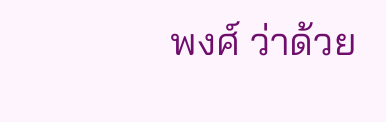พงศ์ ว่าด้วย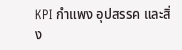KPI กำแพง อุปสรรค และสิ่ง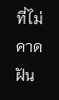ที่ไม่คาดฝัน